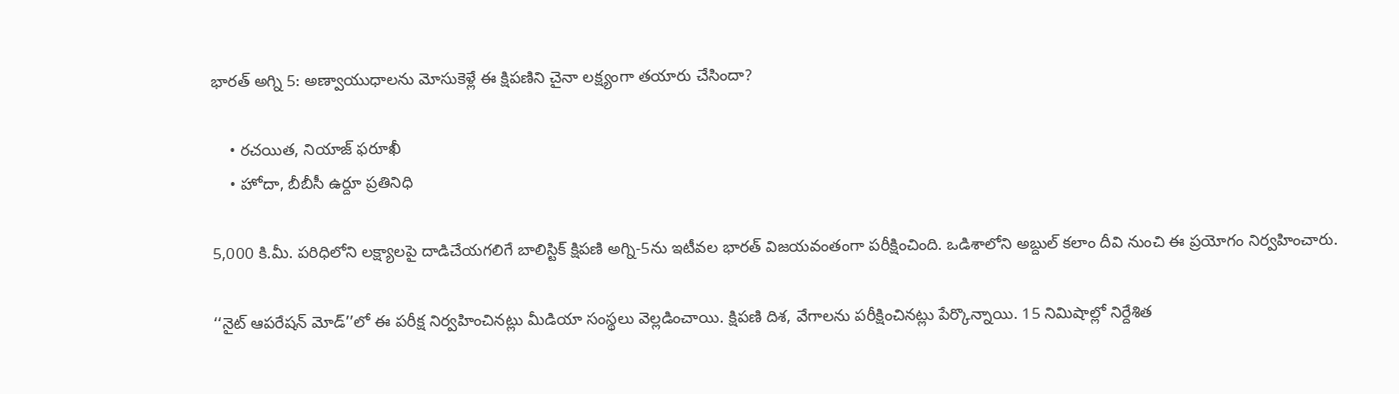భారత్ అగ్ని 5: అణ్వాయుధాలను మోసుకెళ్లే ఈ క్షిపణిని చైనా లక్ష్యంగా తయారు చేసిందా?

    • రచయిత, నియాజ్ ఫరూఖీ
    • హోదా, బీబీసీ ఉర్దూ ప్రతినిధి

5,000 కి.మీ. పరిధిలోని లక్ష్యాలపై దాడిచేయగలిగే బాలిస్టిక్ క్షిపణి అగ్ని-5ను ఇటీవల భారత్ విజయవంతంగా పరీక్షించింది. ఒడిశాలోని అబ్దుల్ కలాం దీవి నుంచి ఈ ప్రయోగం నిర్వహించారు.

‘‘నైట్ ఆపరేషన్ మోడ్’’లో ఈ పరీక్ష నిర్వహించినట్లు మీడియా సంస్థలు వెల్లడించాయి. క్షిపణి దిశ, వేగాలను పరీక్షించినట్లు పేర్కొన్నాయి. 15 నిమిషాల్లో నిర్దేశిత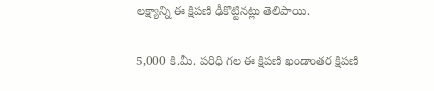లక్ష్యాన్ని ఈ క్షిపణి ఢీకొట్టినట్లు తెలిపాయి.

5,000 కి.మీ. పరిధి గల ఈ క్షిపణి ఖండాంతర క్షిపణి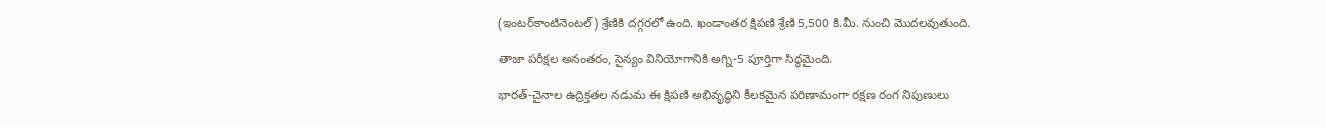(ఇంటర్‌కాంటినెంటల్) శ్రేణికి దగ్గరలో ఉంది. ఖండాంతర క్షిపణి శ్రేణి 5,500 కి.మీ. నుంచి మొదలవుతుంది.

తాజా పరీక్షల అనంతరం, సైన్యం వినియోగానికి అగ్ని-5 పూర్తిగా సిద్ధమైంది.

భారత్-చైనాల ఉద్రిక్తతల నడుమ ఈ క్షిపణి అభివృద్ధిని కీలకమైన పరిణామంగా రక్షణ రంగ నిపుణులు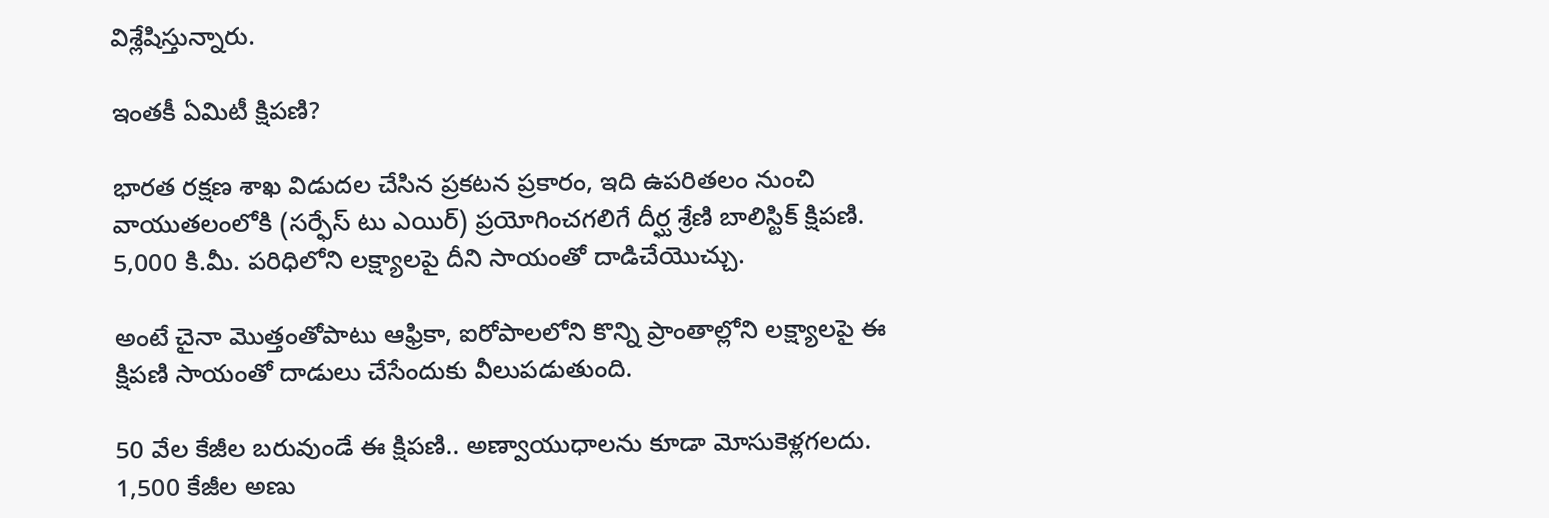విశ్లేషిస్తున్నారు.

ఇంతకీ ఏమిటీ క్షిపణి?

భారత రక్షణ శాఖ విడుదల చేసిన ప్రకటన ప్రకారం, ఇది ఉపరితలం నుంచి వాయుతలంలోకి (సర్ఫేస్ టు ఎయిర్) ప్రయోగించగలిగే దీర్ఘ శ్రేణి బాలిస్టిక్ క్షిపణి. 5,000 కి.మీ. పరిధిలోని లక్ష్యాలపై దీని సాయంతో దాడిచేయొచ్చు.

అంటే చైనా మొత్తంతోపాటు ఆఫ్రికా, ఐరోపాలలోని కొన్ని ప్రాంతాల్లోని లక్ష్యాలపై ఈ క్షిపణి సాయంతో దాడులు చేసేందుకు వీలుపడుతుంది.

50 వేల కేజీల బరువుండే ఈ క్షిపణి.. అణ్వాయుధాలను కూడా మోసుకెళ్లగలదు. 1,500 కేజీల అణు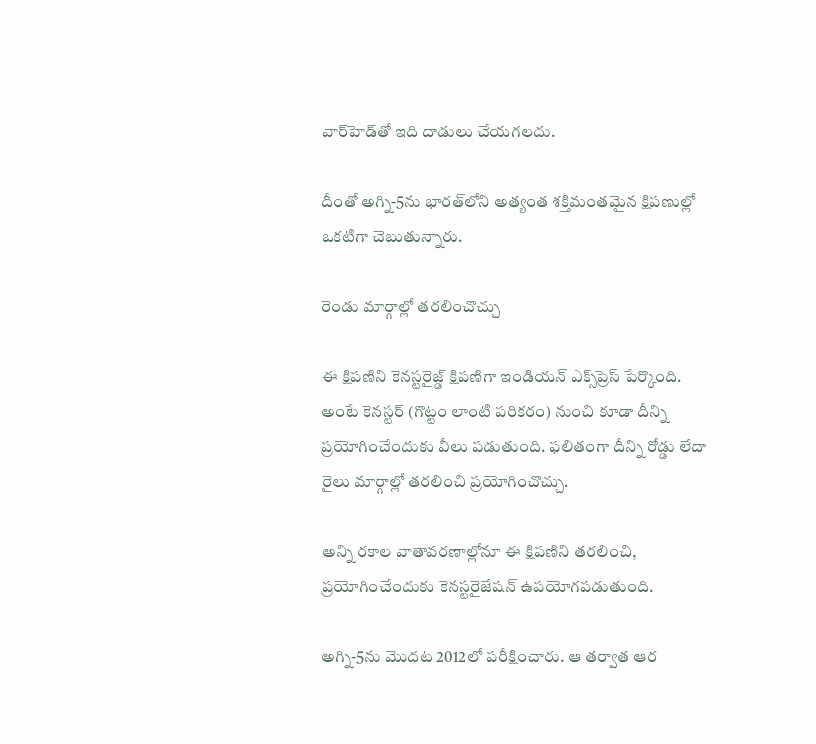వార్‌హెడ్‌తో ఇది దాడులు చేయగలదు.

దీంతో అగ్ని-5ను భారత్‌లోని అత్యంత శక్తిమంతమైన క్షిపణుల్లో ఒకటిగా చెబుతున్నారు.

రెండు మార్గాల్లో తరలించొచ్చు

ఈ క్షిపణిని కెనస్టరైజ్డ్ క్షిపణిగా ఇండియన్ ఎక్స్‌ప్రెస్ పేర్కొంది. అంటే కెనస్టర్ (గొట్టం లాంటి పరికరం) నుంచి కూడా దీన్ని ప్రయోగించేందుకు వీలు పడుతుంది. ఫలితంగా దీన్ని రోడ్డు లేదా రైలు మార్గాల్లో తరలించి ప్రయోగించొచ్చు.

అన్ని రకాల వాతావరణాల్లోనూ ఈ క్షిపణిని తరలించి, ప్రయోగించేందుకు కెనస్టరైజేషన్ ఉపయోగపడుతుంది.

అగ్ని-5ను మొదట 2012లో పరీక్షించారు. ఆ తర్వాత ఆర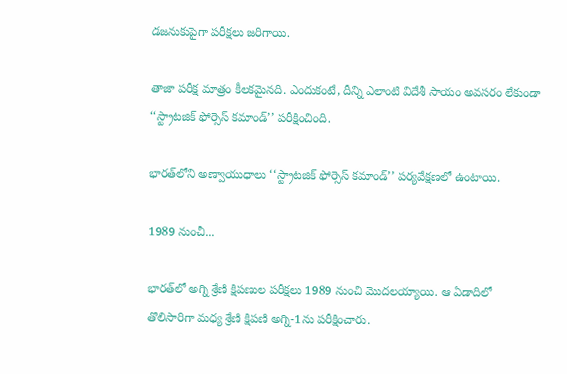డజనుకుపైగా పరీక్షలు జరిగాయి.

తాజా పరీక్ష మాత్రం కీలకమైనది. ఎందుకంటే, దీన్ని ఎలాంటి విదేశీ సాయం అవసరం లేకుండా ‘‘స్ట్రాటజిక్ ఫోర్సెస్ కమాండ్’’ పరీక్షించింది.

భారత్‌లోని అణ్వాయుధాలు ‘‘స్ట్రాటజిక్ ఫోర్సెస్ కమాండ్’’ పర్యవేక్షణలో ఉంటాయి.

1989 నుంచీ...

భారత్‌లో అగ్ని శ్రేణి క్షిపణుల పరీక్షలు 1989 నుంచి మొదలయ్యాయి. ఆ ఏడాదిలో తొలిసారిగా మధ్య శ్రేణి క్షిపణి అగ్ని-1ను పరీక్షించారు.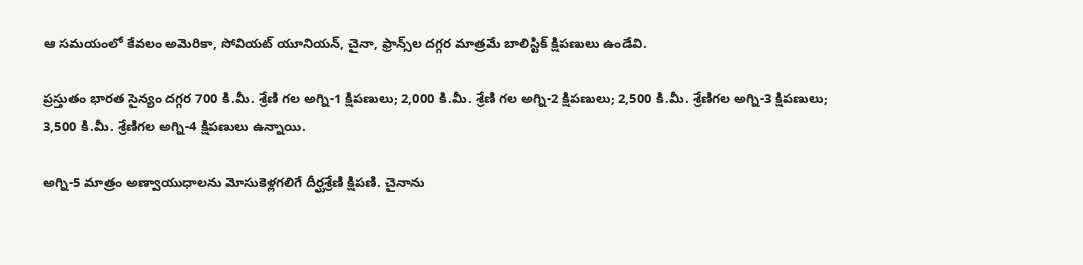ఆ సమయంలో కేవలం అమెరికా, సోవియట్ యూనియన్, చైనా, ఫ్రాన్స్‌ల దగ్గర మాత్రమే బాలిస్టిక్ క్షిపణులు ఉండేవి.

ప్రస్తుతం భారత సైన్యం దగ్గర 700 కి.మీ. శ్రేణి గల అగ్ని-1 క్షిపణులు; 2,000 కి.మీ. శ్రేణి గల అగ్ని-2 క్షిపణులు; 2,500 కి.మీ. శ్రేణిగల అగ్ని-3 క్షిపణులు; 3,500 కి.మీ. శ్రేణిగల అగ్ని-4 క్షిపణులు ఉన్నాయి.

అగ్ని-5 మాత్రం అణ్వాయుధాలను మోసుకెళ్లగలిగే దీర్ఘశ్రేణి క్షిపణి. చైనాను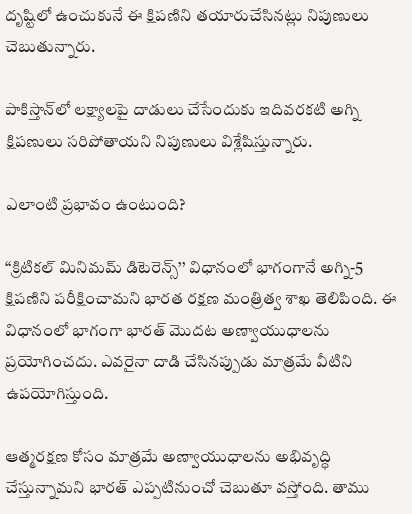దృష్టిలో ఉంచుకునే ఈ క్షిపణిని తయారుచేసినట్లు నిపుణులు చెబుతున్నారు.

పాకిస్తాన్‌లో లక్ష్యాలపై దాడులు చేసేందుకు ఇదివరకటి అగ్ని క్షిపణులు సరిపోతాయని నిపుణులు విశ్లేషిస్తున్నారు.

ఎలాంటి ప్రభావం ఉంటుంది?

‘‘క్రిటికల్ మినిమమ్ డిటెరెన్స్’’ విధానంలో భాగంగానే అగ్ని-5 క్షిపణిని పరీక్షించామని భారత రక్షణ మంత్రిత్వ శాఖ తెలిపింది. ఈ విధానంలో భాగంగా భారత్ మొదట అణ్వాయుధాలను ప్రయోగించదు. ఎవరైనా దాడి చేసినప్పుడు మాత్రమే వీటిని ఉపయోగిస్తుంది.

ఆత్మరక్షణ కోసం మాత్రమే అణ్వాయుధాలను అభివృద్ధి చేస్తున్నామని భారత్ ఎప్పటినుంచో చెబుతూ వస్తోంది. తాము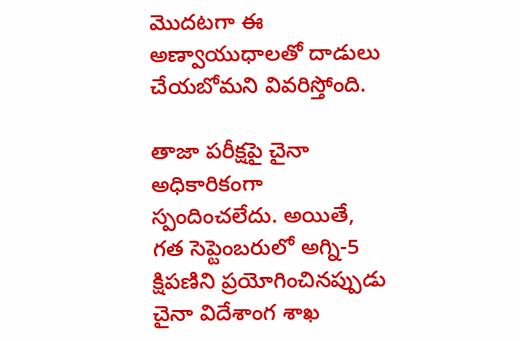మొదటగా ఈ అణ్వాయుధాలతో దాడులు చేయబోమని వివరిస్తోంది.

తాజా పరీక్షపై చైనా అధికారికంగా స్పందించలేదు. అయితే, గత సెప్టెంబరులో అగ్ని-5 క్షిపణిని ప్రయోగించినప్పుడు చైనా విదేశాంగ శాఖ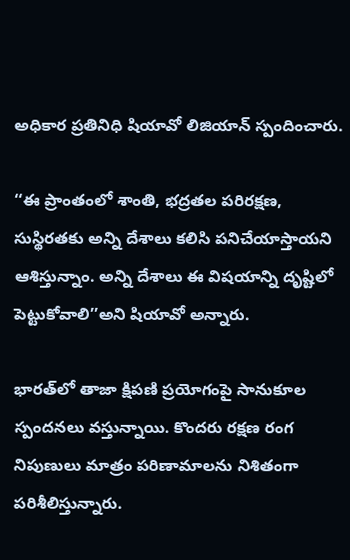అధికార ప్రతినిధి షియావో లిజియాన్ స్పందించారు.

‘‘ఈ ప్రాంతంలో శాంతి, భద్రతల పరిరక్షణ, సుస్థిరతకు అన్ని దేశాలు కలిసి పనిచేయాస్తాయని ఆశిస్తున్నాం. అన్ని దేశాలు ఈ విషయాన్ని దృష్టిలో పెట్టుకోవాలి’’అని షియావో అన్నారు.

భారత్‌లో తాజా క్షిపణి ప్రయోగంపై సానుకూల స్పందనలు వస్తున్నాయి. కొందరు రక్షణ రంగ నిపుణులు మాత్రం పరిణామాలను నిశితంగా పరిశీలిస్తున్నారు.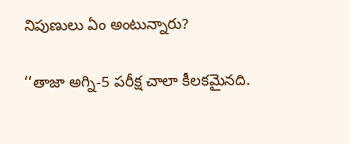నిపుణులు ఏం అంటున్నారు?

‘‘తాజా అగ్ని-5 పరీక్ష చాలా కీలకమైనది.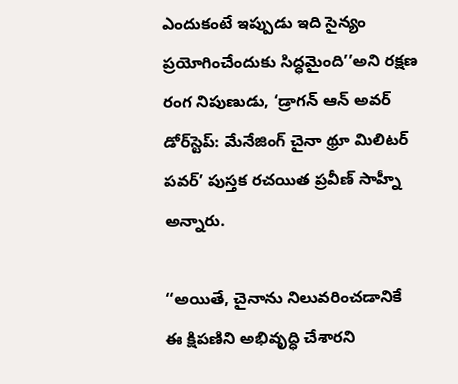ఎందుకంటే ఇప్పుడు ఇది సైన్యం ప్రయోగించేందుకు సిద్ధమైంది’’అని రక్షణ రంగ నిపుణుడు, ‘డ్రాగన్ ఆన్ అవర్ డోర్‌స్టెప్: మేనేజింగ్ చైనా థ్రూ మిలిటర్ పవర్’ పుస్తక రచయిత ప్రవీణ్ సాహ్నీ అన్నారు.

‘‘అయితే, చైనాను నిలువరించడానికే ఈ క్షిపణిని అభివృద్ధి చేశారని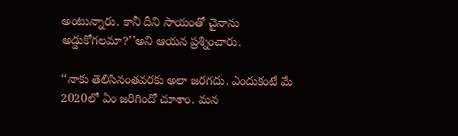అంటున్నారు. కానీ దీని సాయంతో చైనాను అడ్డుకోగలమా?’’అని ఆయన ప్రశ్నించారు.

‘‘నాకు తెలిసినంతవరకు అలా జరగదు. ఎందుకంటే మే 2020లో ఏం జరిగిందో చూశాం. మన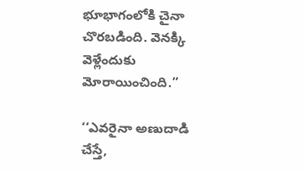భూభాగంలోకి చైనా చొరబడింది. వెనక్కి వెళ్లేందుకు మోరాయించింది.’’

‘‘ఎవరైనా అణుదాడి చేస్తే,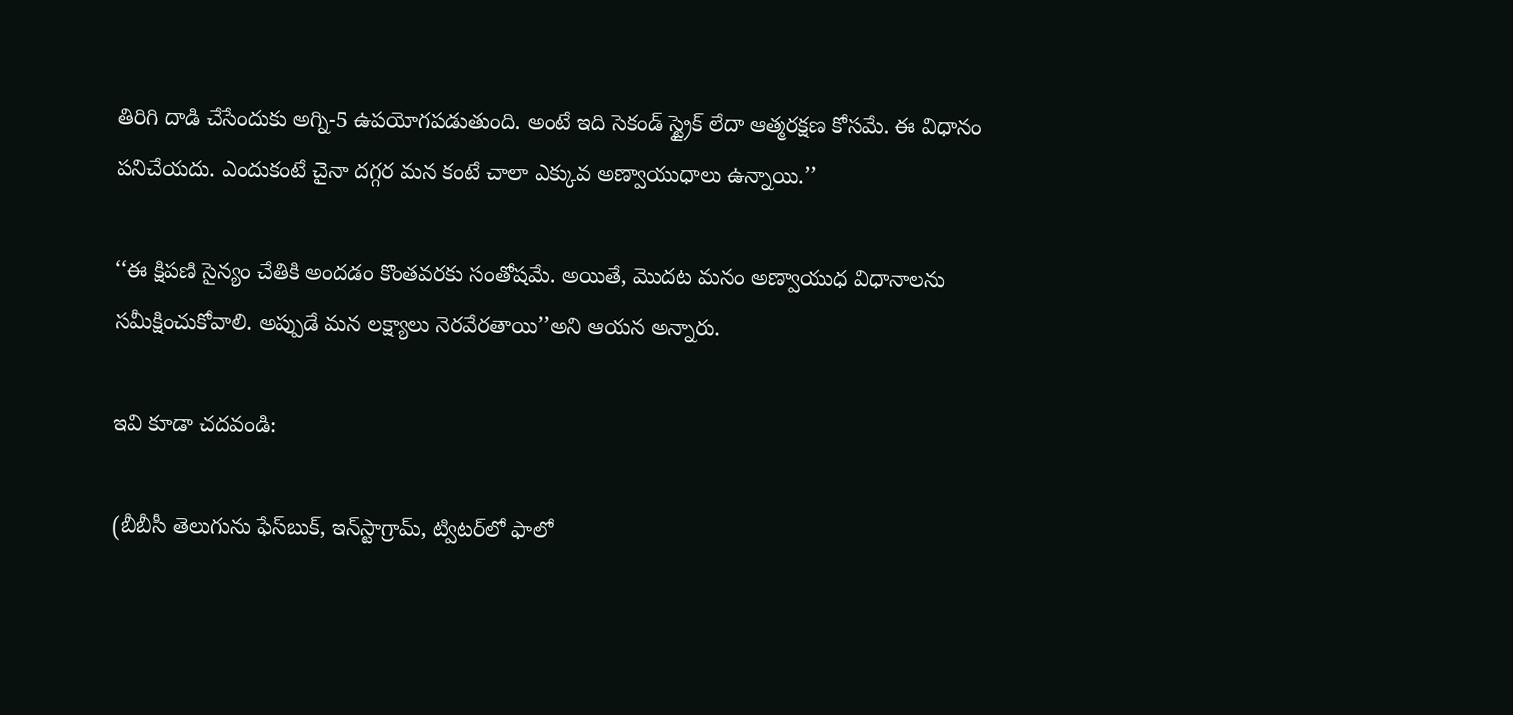తిరిగి దాడి చేసేందుకు అగ్ని-5 ఉపయోగపడుతుంది. అంటే ఇది సెకండ్ స్ట్రైక్ లేదా ఆత్మరక్షణ కోసమే. ఈ విధానం పనిచేయదు. ఎందుకంటే చైనా దగ్గర మన కంటే చాలా ఎక్కువ అణ్వాయుధాలు ఉన్నాయి.’’

‘‘ఈ క్షిపణి సైన్యం చేతికి అందడం కొంతవరకు సంతోషమే. అయితే, మొదట మనం అణ్వాయుధ విధానాలను సమీక్షించుకోవాలి. అప్పుడే మన లక్ష్యాలు నెరవేరతాయి’’అని ఆయన అన్నారు.

ఇవి కూడా చదవండి:

(బీబీసీ తెలుగును ఫేస్‌బుక్, ఇన్‌స్టాగ్రామ్‌, ట్విటర్‌లో ఫాలో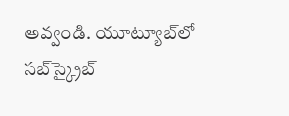అవ్వండి. యూట్యూబ్‌లో సబ్‌స్క్రైబ్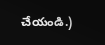చేయండి.)